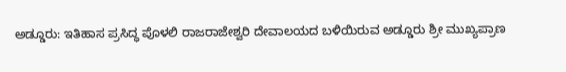ಅಡ್ಡೂರು: ಇತಿಹಾಸ ಪ್ರಸಿದ್ಧ ಪೊಳಲಿ ರಾಜರಾಜೇಶ್ವರಿ ದೇವಾಲಯದ ಬಳಿಯಿರುವ ಅಡ್ಡೂರು ಶ್ರೀ ಮುಖ್ಯಪ್ರಾಣ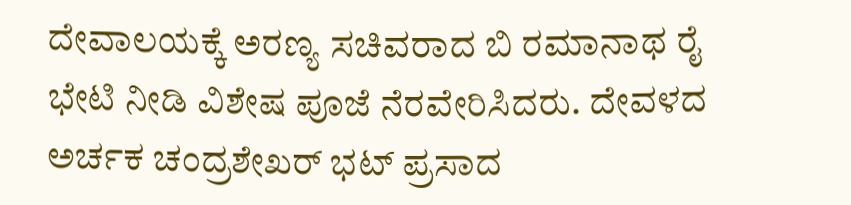ದೇವಾಲಯಕ್ಕೆ ಅರಣ್ಯ ಸಚಿವರಾದ ಬಿ ರಮಾನಾಥ ರೈ ಭೇಟಿ ನೀಡಿ ವಿಶೇಷ ಪೂಜೆ ನೆರವೇರಿಸಿದರು. ದೇವಳದ ಅರ್ಚಕ ಚಂದ್ರಶೇಖರ್ ಭಟ್ ಪ್ರಸಾದ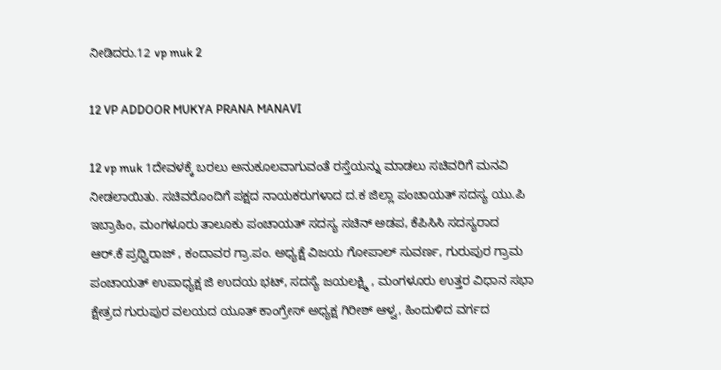ನೀಡಿದರು.12 vp muk 2

12 VP ADDOOR MUKYA PRANA MANAVI

12 vp muk 1ದೇವಳಕ್ಕೆ ಬರಲು ಅನುಕೂಲವಾಗುವಂತೆ ರಸ್ತೆಯನ್ನು ಮಾಡಲು ಸಚಿವರಿಗೆ ಮನವಿ ನೀಡಲಾಯಿತು. ಸಚಿವರೊಂದಿಗೆ ಪಕ್ಷದ ನಾಯಕರುಗಳಾದ ದ.ಕ ಜಿಲ್ಲಾ ಪಂಚಾಯತ್ ಸದಸ್ಯ ಯು.ಪಿ ಇಬ್ರಾಹಿಂ, ಮಂಗಳೂರು ತಾಲೂಕು ಪಂಚಾಯತ್ ಸದಸ್ಯ ಸಚಿನ್ ಅಡಪ, ಕೆಪಿಸಿಸಿ ಸದಸ್ಯರಾದ ಆರ್.ಕೆ ಪ್ರಥ್ವಿರಾಜ್ , ಕಂದಾವರ ಗ್ರಾ.ಪಂ. ಅಧ್ಯಕ್ಷೆ ವಿಜಯ ಗೋಪಾಲ್ ಸುವರ್ಣ, ಗುರುಪುರ ಗ್ರಾಮ ಪಂಚಾಯತ್ ಉಪಾಧ್ಯಕ್ಷ ಜಿ ಉದಯ ಭಟ್, ಸದಸ್ಯೆ ಜಯಲಕ್ಷ್ಮಿ , ಮಂಗಳೂರು ಉತ್ತರ ವಿಧಾನ ಸಭಾ ಕ್ಷೇತ್ರದ ಗುರುಪುರ ವಲಯದ ಯೂತ್ ಕಾಂಗ್ರೇಸ್ ಅಧ್ಯಕ್ಷ ಗಿರೀಶ್ ಆಳ್ವ, ಹಿಂದುಳಿದ ವರ್ಗದ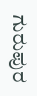ಗುರುಪುರ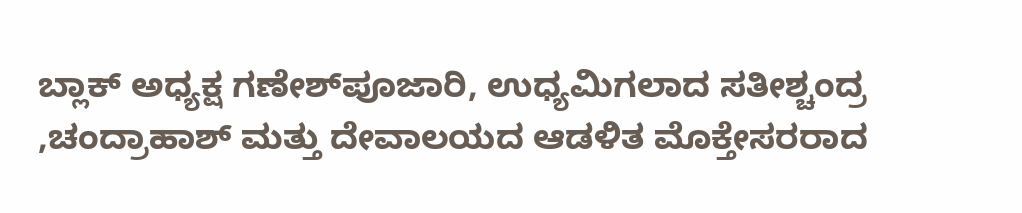ಬ್ಲಾಕ್ ಅಧ್ಯಕ್ಷ ಗಣೇಶ್‍ಪೂಜಾರಿ, ಉಧ್ಯಮಿಗಲಾದ ಸತೀಶ್ಚಂದ್ರ ,ಚಂದ್ರಾಹಾಶ್ ಮತ್ತು ದೇವಾಲಯದ ಆಡಳಿತ ಮೊಕ್ತೇಸರರಾದ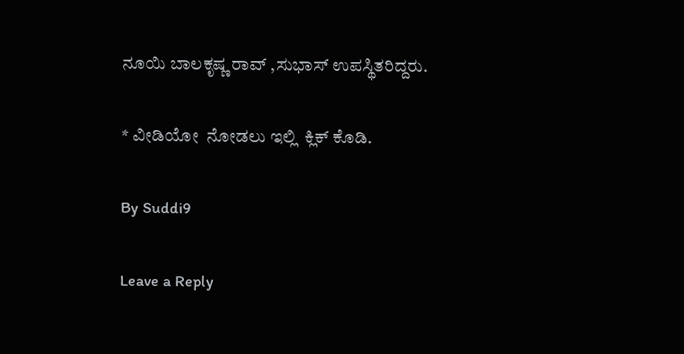ನೂಯಿ ಬಾಲಕೃಷ್ಣ ರಾವ್ ,ಸುಭಾಸ್ ಉಪಸ್ಥಿತರಿದ್ದರು.

* ವೀಡಿಯೋ  ನೋಡಲು ಇಲ್ಲಿ  ಕ್ಲಿಕ್ ಕೊಡಿ.

By Suddi9

Leave a Reply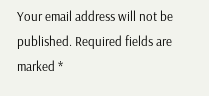Your email address will not be published. Required fields are marked *